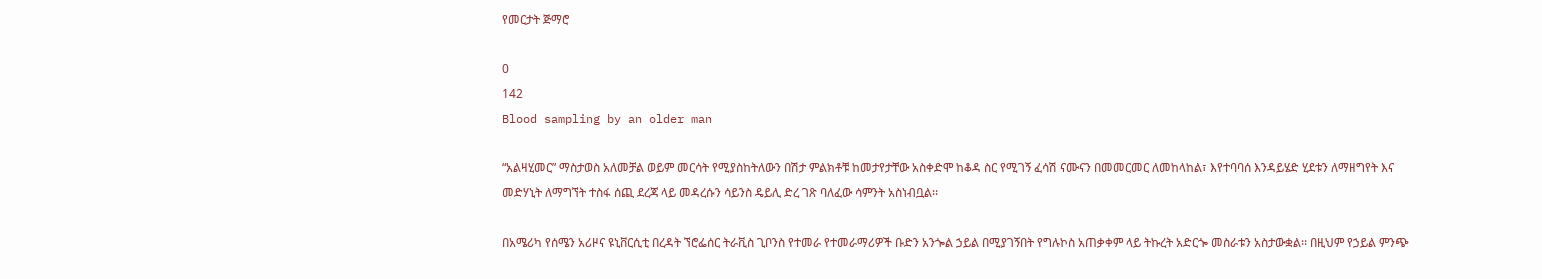የመርታት ጅማሮ

0
142
Blood sampling by an older man

“አልዛሂመር” ማስታወስ አለመቻል ወይም መርሳት የሚያስከትለውን በሽታ ምልክቶቹ ከመታየታቸው አስቀድሞ ከቆዳ ስር የሚገኝ ፈሳሽ ናሙናን በመመርመር ለመከላከል፣ እየተባባሰ እንዳይሄድ ሂደቱን ለማዘግየት እና መድሃኒት ለማግኘት ተስፋ ሰጪ ደረጃ ላይ መዳረሱን ሳይንስ ዴይሊ ድረ ገጽ ባለፈው ሳምንት አስነብቧል፡፡

በአሜሪካ የሰሜን አሪዞና ዩኒቨርሲቲ በረዳት ኘሮፌሰር ትራቪስ ጊቦንስ የተመራ የተመራማሪዎች ቡድን አንጐል ኃይል በሚያገኝበት የግሉኮስ አጠቃቀም ላይ ትኩረት አድርጐ መስራቱን አስታውቋል፡፡ በዚህም የኃይል ምንጭ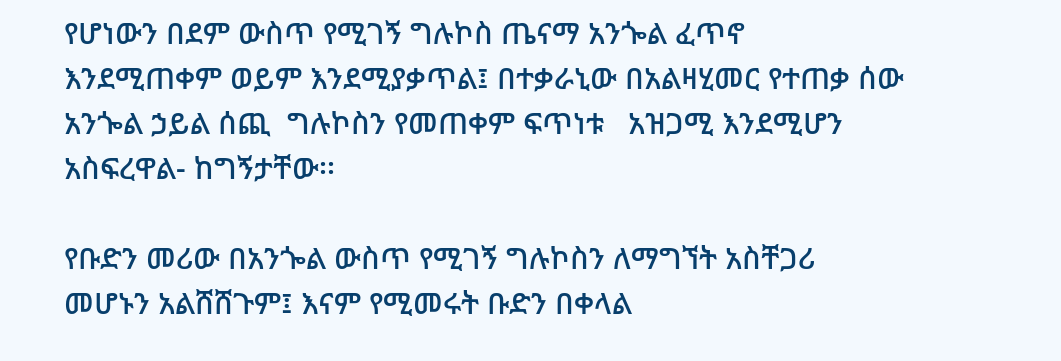የሆነውን በደም ውስጥ የሚገኝ ግሉኮስ ጤናማ አንጐል ፈጥኖ እንደሚጠቀም ወይም እንደሚያቃጥል፤ በተቃራኒው በአልዛሂመር የተጠቃ ሰው አንጐል ኃይል ሰጪ  ግሉኮስን የመጠቀም ፍጥነቱ   አዝጋሚ እንደሚሆን አስፍረዋል- ከግኝታቸው፡፡

የቡድን መሪው በአንጐል ውስጥ የሚገኝ ግሉኮስን ለማግኘት አስቸጋሪ መሆኑን አልሸሸጉም፤ እናም የሚመሩት ቡድን በቀላል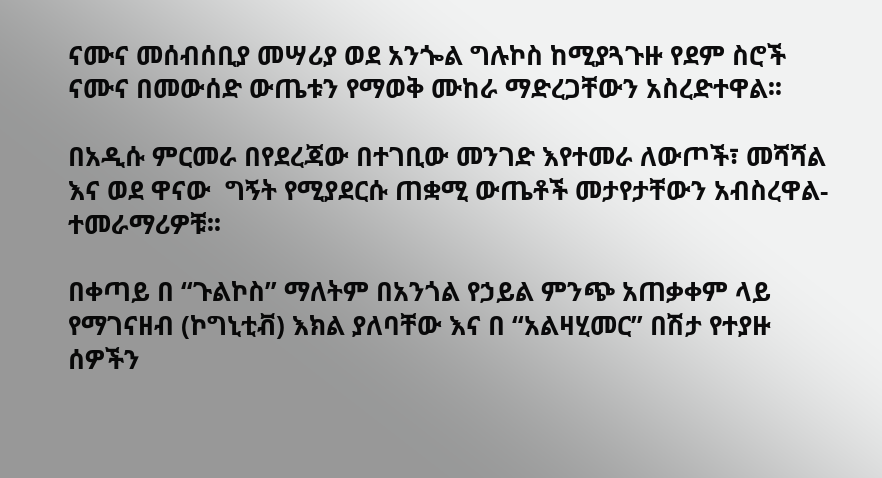ናሙና መሰብሰቢያ መሣሪያ ወደ አንጐል ግሉኮስ ከሚያጓጉዙ የደም ስሮች ናሙና በመውሰድ ውጤቱን የማወቅ ሙከራ ማድረጋቸውን አስረድተዋል፡፡

በአዲሱ ምርመራ በየደረጃው በተገቢው መንገድ እየተመራ ለውጦች፣ መሻሻል እና ወደ ዋናው  ግኝት የሚያደርሱ ጠቋሚ ውጤቶች መታየታቸውን አብስረዋል- ተመራማሪዎቹ፡፡

በቀጣይ በ “ጉልኮስ” ማለትም በአንጎል የኃይል ምንጭ አጠቃቀም ላይ የማገናዘብ (ኮግኒቲቭ) እክል ያለባቸው እና በ “አልዛሂመር” በሽታ የተያዙ ሰዎችን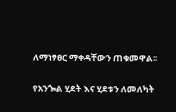ለማነፃፀር ማቀዳቸውን ጠቁመዋል፡፡

የአንጐል ሂደት እና ሂደቱን ለመለካት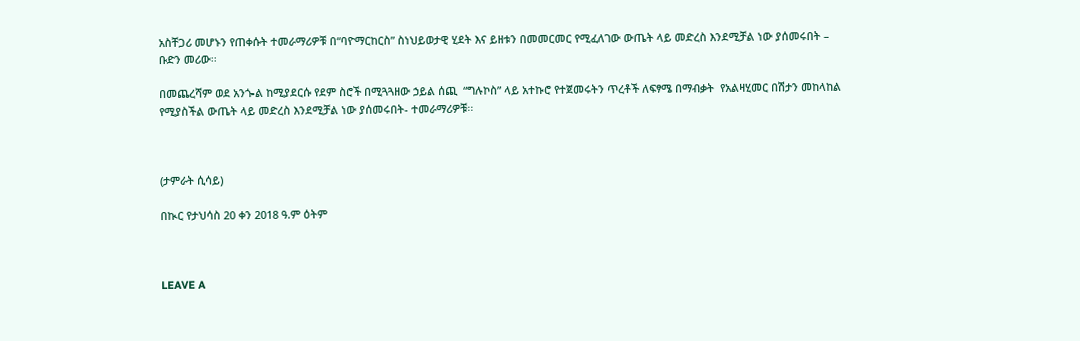አስቸጋሪ መሆኑን የጠቀሱት ተመራማሪዎቹ በ“ባዮማርከርስ” ስነህይወታዊ ሂደት እና ይዘቱን በመመርመር የሚፈለገው ውጤት ላይ መድረስ እንደሚቻል ነው ያሰመሩበት – ቡድን መሪው፡፡

በመጨረሻም ወደ አንጐል ከሚያደርሱ የደም ስሮች በሚጓጓዘው ኃይል ሰጪ  “ግሉኮስ” ላይ አተኩሮ የተጀመሩትን ጥረቶች ለፍፃሜ በማብቃት  የአልዛሂመር በሽታን መከላከል የሚያስችል ውጤት ላይ መድረስ እንደሚቻል ነው ያሰመሩበት- ተመራማሪዎቹ፡፡



(ታምራት ሲሳይ)

በኲር የታህሳስ 20 ቀን 2018 ዓ.ም ዕትም



LEAVE A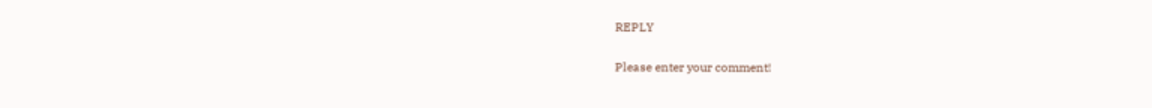REPLY

Please enter your comment!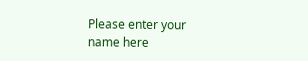Please enter your name here